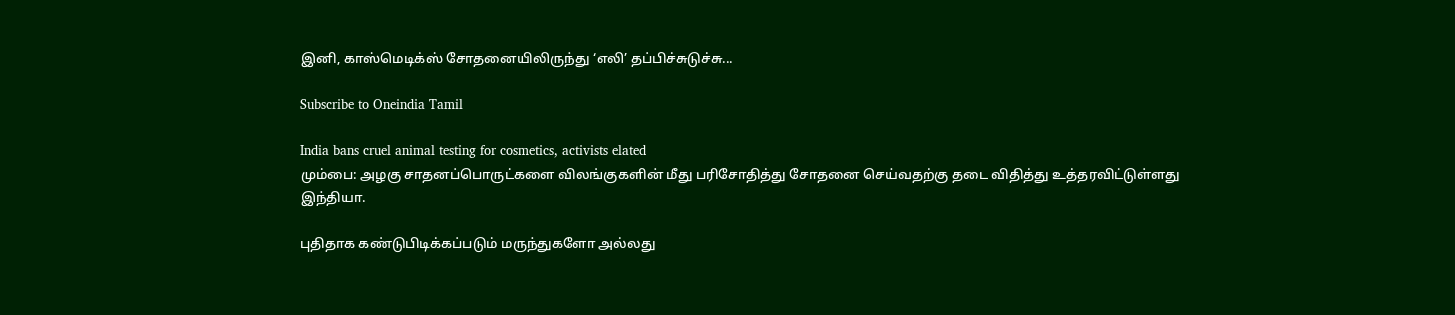இனி, காஸ்மெடிக்ஸ் சோதனையிலிருந்து ‘எலி’ தப்பிச்சுடுச்சு...

Subscribe to Oneindia Tamil

India bans cruel animal testing for cosmetics, activists elated
மும்பை: அழகு சாதனப்பொருட்களை விலங்குகளின் மீது பரிசோதித்து சோதனை செய்வதற்கு தடை விதித்து உத்தரவிட்டுள்ளது இந்தியா.

புதிதாக கண்டுபிடிக்கப்படும் மருந்துகளோ அல்லது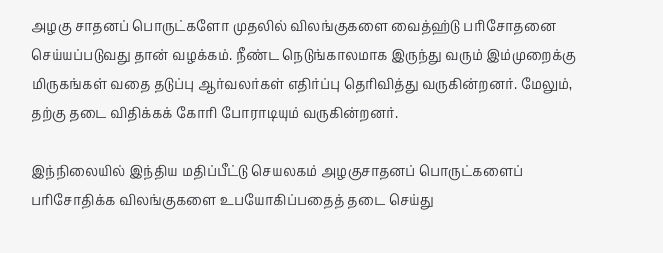அழகு சாதனப் பொருட்களோ முதலில் விலங்குகளை வைத்ஹ்டு பரிசோதனை செய்யப்படுவது தான் வழக்கம். நீண்ட நெடுங்காலமாக இருந்து வரும் இம்முறைக்கு மிருகங்கள் வதை தடுப்பு ஆர்வலர்கள் எதிர்ப்பு தெரிவித்து வருகின்றனர். மேலும், தற்கு தடை விதிக்கக் கோரி போராடியும் வருகின்றனர்.

இந்நிலையில் இந்திய மதிப்பீட்டு செயலகம் அழகுசாதனப் பொருட்களைப் பரிசோதிக்க விலங்குகளை உபயோகிப்பதைத் தடை செய்து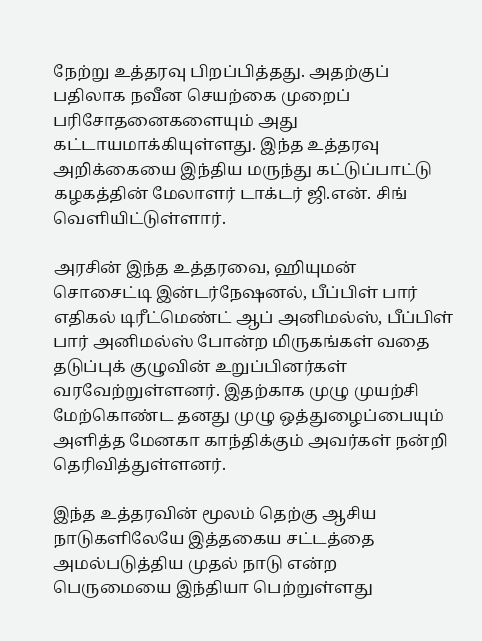நேற்று உத்தரவு பிறப்பித்தது. அதற்குப் பதிலாக நவீன செயற்கை முறைப் பரிசோதனைகளையும் அது கட்டாயமாக்கியுள்ளது. இந்த உத்தரவு அறிக்கையை இந்திய மருந்து கட்டுப்பாட்டு கழகத்தின் மேலாளர் டாக்டர் ஜி.என். சிங் வெளியிட்டுள்ளார்.

அரசின் இந்த உத்தரவை, ஹியுமன் சொசைட்டி இன்டர்நேஷனல், பீப்பிள் பார் எதிகல் டிரீட்மெண்ட் ஆப் அனிமல்ஸ், பீப்பிள் பார் அனிமல்ஸ் போன்ற மிருகங்கள் வதை தடுப்புக் குழுவின் உறுப்பினர்கள் வரவேற்றுள்ளனர். இதற்காக முழு முயற்சி மேற்கொண்ட தனது முழு ஒத்துழைப்பையும் அளித்த மேனகா காந்திக்கும் அவர்கள் நன்றி தெரிவித்துள்ளனர்.

இந்த உத்தரவின் மூலம் தெற்கு ஆசிய நாடுகளிலேயே இத்தகைய சட்டத்தை அமல்படுத்திய முதல் நாடு என்ற பெருமையை இந்தியா பெற்றுள்ளது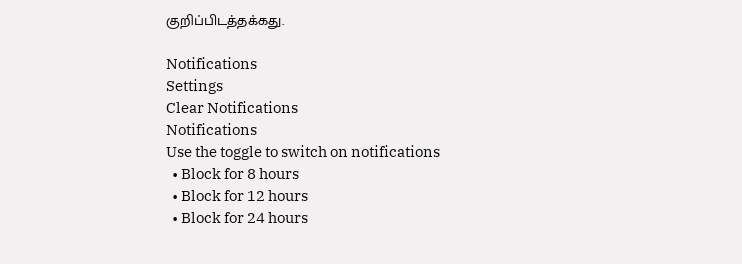குறிப்பிடத்தக்கது.

Notifications
Settings
Clear Notifications
Notifications
Use the toggle to switch on notifications
  • Block for 8 hours
  • Block for 12 hours
  • Block for 24 hours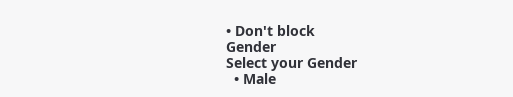• Don't block
Gender
Select your Gender
  • Male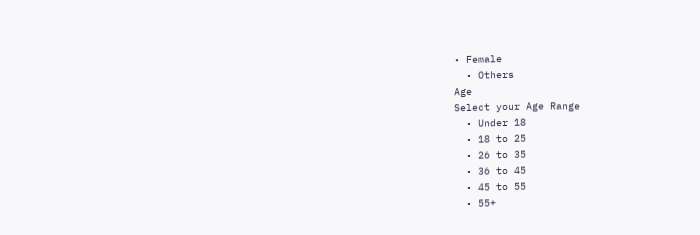• Female
  • Others
Age
Select your Age Range
  • Under 18
  • 18 to 25
  • 26 to 35
  • 36 to 45
  • 45 to 55
  • 55+